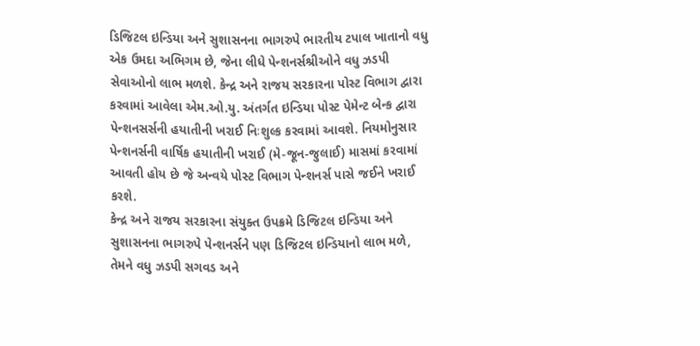ડિજિટલ ઇન્ડિયા અને સુશાસનના ભાગરુપે ભારતીય ટપાલ ખાતાનો વધુ એક ઉમદા અભિગમ છે, જેના લીધે પેન્શનર્સશ્રીઓને વધુ ઝડપી સેવાઓનો લાભ મળશે. કેન્દ્ર અને રાજય સરકારના પોસ્ટ વિભાગ દ્વારા કરવામાં આવેલા એમ.ઓ.યુ. અંતર્ગત ઇન્ડિયા પોસ્ટ પેમેન્ટ બેન્ક દ્વારા પેન્શનસર્સની હયાતીની ખરાઈ નિઃશુલ્ક કરવામાં આવશે. નિયમોનુસાર પેન્શનર્સની વાર્ષિક હયાતીની ખરાઈ (મે-જૂન-જુલાઈ) માસમાં કરવામાં આવતી હોય છે જે અન્વયે પોસ્ટ વિભાગ પેન્શનર્સ પાસે જઈને ખરાઈ કરશે.
કેન્દ્ર અને રાજય સરકારના સંયુક્ત ઉપક્રમે ડિજિટલ ઇન્ડિયા અને સુશાસનના ભાગરુપે પેન્શનર્સને પણ ડિજિટલ ઇન્ડિયાનો લાભ મળે, તેમને વધુ ઝડપી સગવડ અને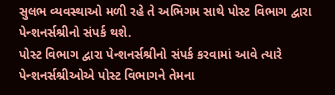સુલભ વ્યવસ્થાઓ મળી રહે તે અભિગમ સાથે પોસ્ટ વિભાગ દ્વારા પેન્શનર્સશ્રીનો સંપર્ક થશે.
પોસ્ટ વિભાગ દ્વારા પેન્શનર્સશ્રીનો સંપર્ક કરવામાં આવે ત્યારે પેન્શનર્સશ્રીઓએ પોસ્ટ વિભાગને તેમના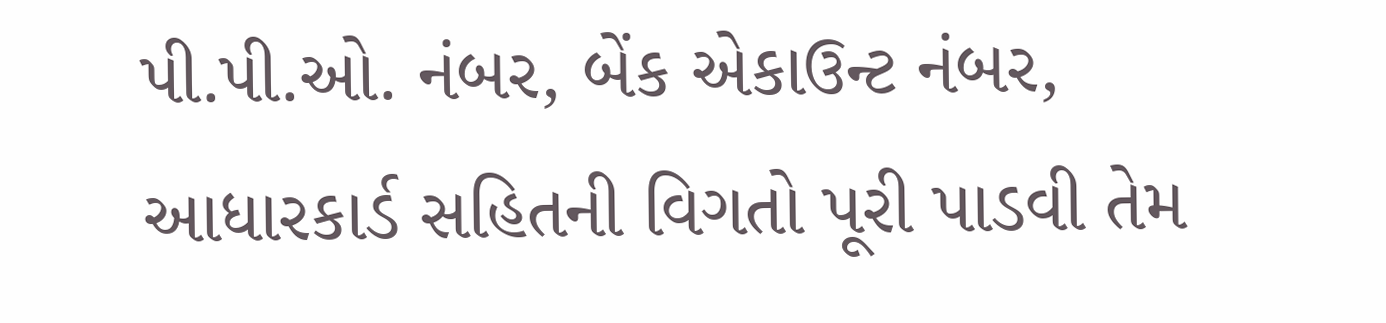પી.પી.ઓ. નંબર, બેંક એકાઉન્ટ નંબર, આધારકાર્ડ સહિતની વિગતો પૂરી પાડવી તેમ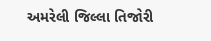અમરેલી જિલ્લા તિજોરી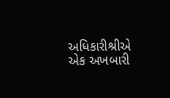અધિકારીશ્રીએ એક અખબારી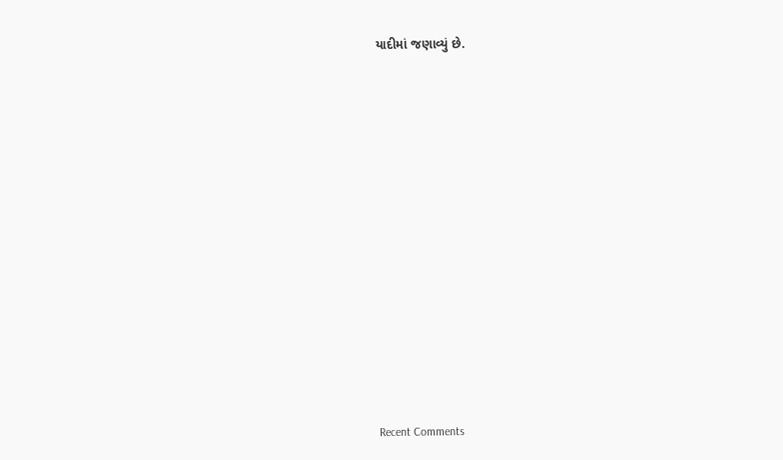યાદીમાં જણાવ્યું છે.


















Recent Comments